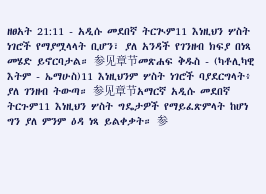ዘፀአት 21:11 - አዲሱ መደበኛ ትርጒም11 እነዚህን ሦስት ነገሮች የማያሟላላት ቢሆን፣ ያለ አንዳች የገንዘብ ክፍያ በነጻ መሄድ ይኖርባታል። 参见章节መጽሐፍ ቅዱስ - (ካቶሊካዊ እትም - ኤማሁስ)11 እነዚህንም ሦስት ነገሮች ባያደርግላት፥ ያለ ገንዘብ ትውጣ። 参见章节አማርኛ አዲሱ መደበኛ ትርጉም11 እነዚህን ሦስት ግዴታዎች የማይፈጽምላት ከሆነ ግን ያለ ምንም ዕዳ ነጻ ይልቀቃት። 参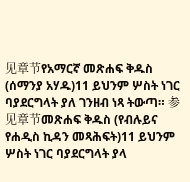见章节የአማርኛ መጽሐፍ ቅዱስ (ሰማንያ አሃዱ)11 ይህንም ሦስት ነገር ባያደርግላት ያለ ገንዘብ ነጻ ትውጣ። 参见章节መጽሐፍ ቅዱስ (የብሉይና የሐዲስ ኪዳን መጻሕፍት)11 ይህንም ሦስት ነገር ባያደርግላት ያላ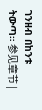ገንዘብ በከንቱ ትውጣ። 参见章节 |